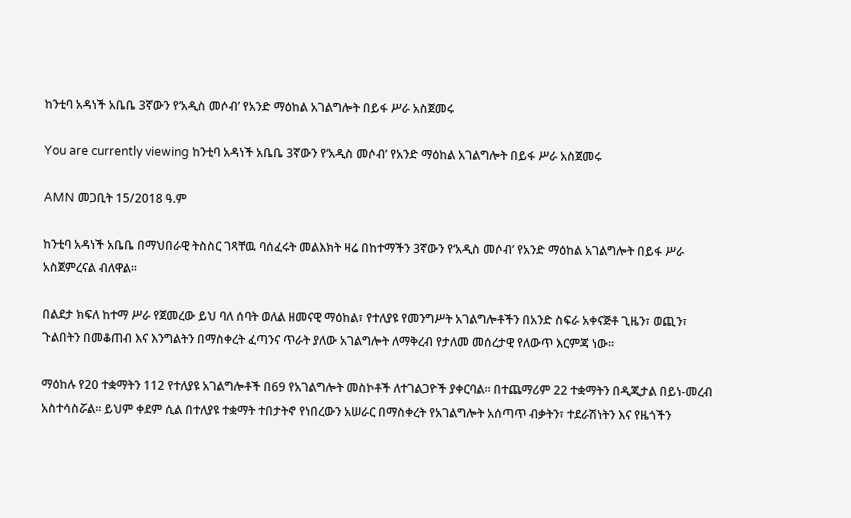ከንቲባ አዳነች አቤቤ 3ኛውን የ‘አዲስ መሶብ’ የአንድ ማዕከል አገልግሎት በይፋ ሥራ አስጀመሩ

You are currently viewing ከንቲባ አዳነች አቤቤ 3ኛውን የ‘አዲስ መሶብ’ የአንድ ማዕከል አገልግሎት በይፋ ሥራ አስጀመሩ

AMN መጋቢት 15/2018 ዓ.ም

ከንቲባ አዳነች አቤቤ በማህበራዊ ትስስር ገጻቸዉ ባሰፈሩት መልእክት ዛሬ በከተማችን 3ኛውን የ‘አዲስ መሶብ’ የአንድ ማዕከል አገልግሎት በይፋ ሥራ አስጀምረናል ብለዋል፡፡

በልደታ ክፍለ ከተማ ሥራ የጀመረው ይህ ባለ ሰባት ወለል ዘመናዊ ማዕከል፣ የተለያዩ የመንግሥት አገልግሎቶችን በአንድ ስፍራ አቀናጅቶ ጊዜን፣ ወጪን፣ ጉልበትን በመቆጠብ እና እንግልትን በማስቀረት ፈጣንና ጥራት ያለው አገልግሎት ለማቅረብ የታለመ መሰረታዊ የለውጥ እርምጃ ነው።

ማዕከሉ የ20 ተቋማትን 112 የተለያዩ አገልግሎቶች በ69 የአገልግሎት መስኮቶች ለተገልጋዮች ያቀርባል። በተጨማሪም 22 ተቋማትን በዲጂታል በይነ-መረብ አስተሳስሯል። ይህም ቀደም ሲል በተለያዩ ተቋማት ተበታትኖ የነበረውን አሠራር በማስቀረት የአገልግሎት አሰጣጥ ብቃትን፣ ተደራሽነትን እና የዜጎችን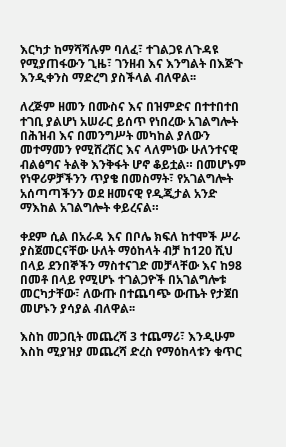እርካታ ከማሻሻሉም ባለፈ፣ ተገልጋዩ ለጉዳዩ የሚያጠፋውን ጊዜ፣ ገንዘብ እና እንግልት በእጅጉ እንዲቀንስ ማድረግ ያስችላል ብለዋል፡፡

ለረጅም ዘመን በሙስና እና በዝምድና በተተበተበ ተገቢ ያልሆነ አሠራር ይሰጥ የነበረው አገልግሎት በሕዝብ እና በመንግሥት መካከል ያለውን መተማመን የሚሸረሽር እና ላለምነው ሁለንተናዊ ብልፅግና ትልቅ እንቅፋት ሆኖ ቆይቷል። በመሆኑም የነዋሪዎቻችንን ጥያቄ በመስማት፣ የአገልግሎት አሰጣጣችንን ወደ ዘመናዊ የዲጂታል አንድ ማእከል አገልግሎት ቀይረናል።

ቀደም ሲል በአራዳ እና በቦሌ ክፍለ ከተሞች ሥራ ያስጀመርናቸው ሁለት ማዕከላት ብቻ ከ120 ሺህ በላይ ደንበኞችን ማስተናገድ መቻላቸው እና ከ98 በመቶ በላይ የሚሆኑ ተገልጋዮች በአገልግሎቱ መርካታቸው፣ ለውጡ በተጨባጭ ውጤት የታጀበ መሆኑን ያሳያል ብለዋል፡፡

እስከ መጋቢት መጨረሻ 3 ተጨማሪ፣ እንዲሁም እስከ ሚያዝያ መጨረሻ ድረስ የማዕከላቱን ቁጥር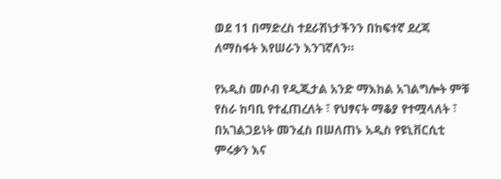ወደ 11 በማድረስ ተደራሽነታችንን በከፍተኛ ደረጃ ለማስፋት እየሠራን እንገኛለን።

የአዲስ መሶብ የዲጂታል አንድ ማእከል አገልግሎት ምቹ የስራ ከባቢ የተፈጠረለት ፣ የህፃናት ማቆያ የተሟላለት ፣ በአገልጋይነት መንፈስ በሠለጠኑ አዲስ የዩኒቨርሲቲ ምሩቃን እና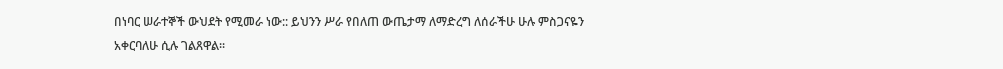በነባር ሠራተኞች ውህደት የሚመራ ነው:: ይህንን ሥራ የበለጠ ውጤታማ ለማድረግ ለሰራችሁ ሁሉ ምስጋናዬን አቀርባለሁ ሲሉ ገልጸዋል፡፡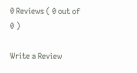0 Reviews ( 0 out of 0 )

Write a Review